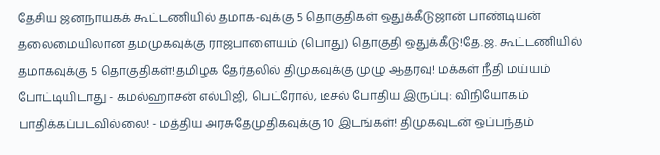தேசிய ஜனநாயகக் கூட்டணியில் தமாக-வுக்கு 5 தொகுதிகள் ஒதுக்கீடுஜான் பாண்டியன் தலைமையிலான தமமுகவுக்கு ராஜபாளையம் (பொது) தொகுதி ஒதுக்கீடு!தே.ஜ. கூட்டணியில் தமாகவுக்கு 5 தொகுதிகள்!தமிழக தேர்தலில் திமுகவுக்கு முழு ஆதரவு! மக்கள் நீதி மய்யம் போட்டியிடாது - கமல்ஹாசன் எல்பிஜி, பெட்ரோல், டீசல் போதிய இருப்பு: விநியோகம் பாதிக்கப்படவில்லை! - மத்திய அரசுதேமுதிகவுக்கு 10 இடங்கள்! திமுகவுடன் ஒப்பந்தம்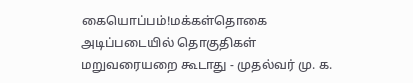கையொப்பம்!மக்கள்தொகை அடிப்படையில் தொகுதிகள் மறுவரையறை கூடாது - முதல்வர் மு. க.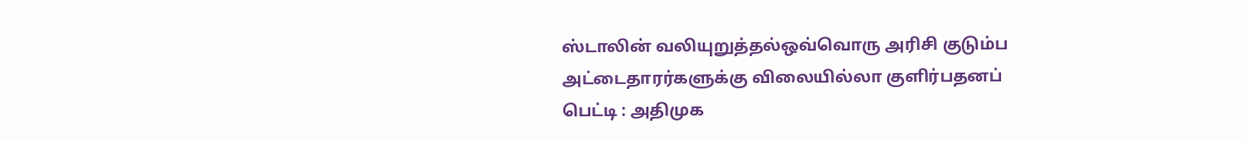ஸ்டாலின் வலியுறுத்தல்ஒவ்வொரு அரிசி குடும்ப அட்டைதாரர்களுக்கு விலையில்லா குளிர்பதனப் பெட்டி : அதிமுக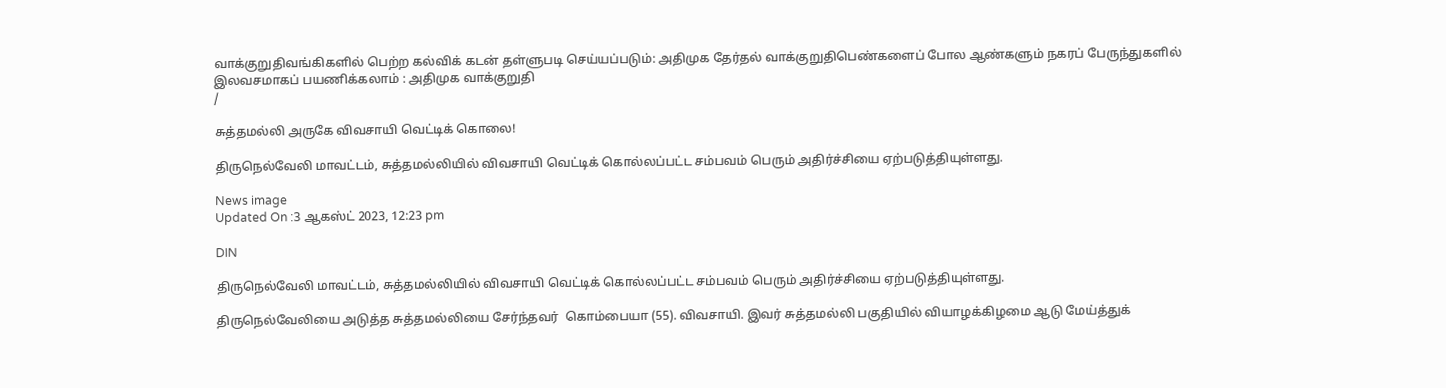வாக்குறுதிவங்கிகளில் பெற்ற கல்விக் கடன் தள்ளுபடி செய்யப்படும்: அதிமுக தேர்தல் வாக்குறுதிபெண்களைப் போல ஆண்களும் நகரப் பேருந்துகளில் இலவசமாகப் பயணிக்கலாம் : அதிமுக வாக்குறுதி
/

சுத்தமல்லி அருகே விவசாயி வெட்டிக் கொலை!

திருநெல்வேலி மாவட்டம், சுத்தமல்லியில் விவசாயி வெட்டிக் கொல்லப்பட்ட சம்பவம் பெரும் அதிர்ச்சியை ஏற்படுத்தியுள்ளது.

News image
Updated On :3 ஆகஸ்ட் 2023, 12:23 pm

DIN

திருநெல்வேலி மாவட்டம், சுத்தமல்லியில் விவசாயி வெட்டிக் கொல்லப்பட்ட சம்பவம் பெரும் அதிர்ச்சியை ஏற்படுத்தியுள்ளது.

திருநெல்வேலியை அடுத்த சுத்தமல்லியை சேர்ந்தவர்  கொம்பையா (55). விவசாயி. இவர் சுத்தமல்லி பகுதியில் வியாழக்கிழமை ஆடு மேய்த்துக்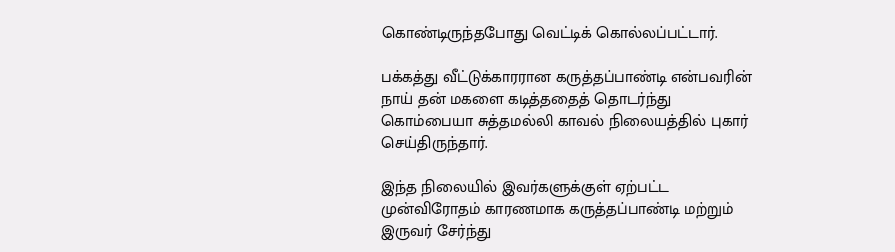கொண்டிருந்தபோது வெட்டிக் கொல்லப்பட்டார்.

பக்கத்து வீட்டுக்காரரான கருத்தப்பாண்டி என்பவரின் நாய் தன் மகளை கடித்ததைத் தொடர்ந்து கொம்பையா சுத்தமல்லி காவல் நிலையத்தில் புகார் செய்திருந்தார்.

இந்த நிலையில் இவர்களுக்குள் ஏற்பட்ட முன்விரோதம் காரணமாக கருத்தப்பாண்டி மற்றும் இருவர் சேர்ந்து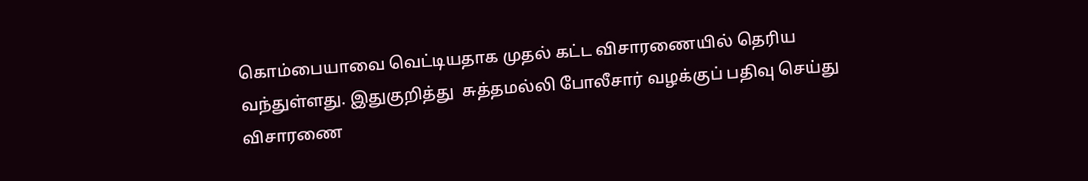கொம்பையாவை வெட்டியதாக முதல் கட்ட விசாரணையில் தெரிய வந்துள்ளது. இதுகுறித்து  சுத்தமல்லி போலீசார் வழக்குப் பதிவு செய்து விசாரணை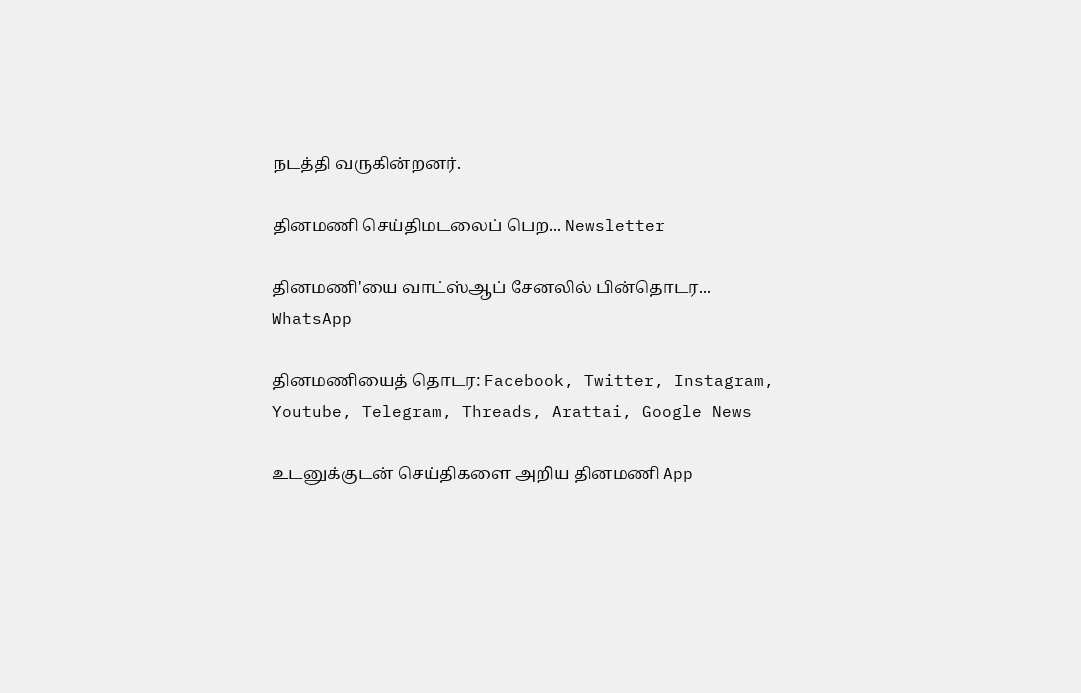நடத்தி வருகின்றனர்.

தினமணி செய்திமடலைப் பெற... Newsletter

தினமணி'யை வாட்ஸ்ஆப் சேனலில் பின்தொடர... WhatsApp

தினமணியைத் தொடர: Facebook, Twitter, Instagram, Youtube, Telegram, Threads, Arattai, Google News

உடனுக்குடன் செய்திகளை அறிய தினமணி App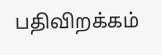பதிவிறக்கம்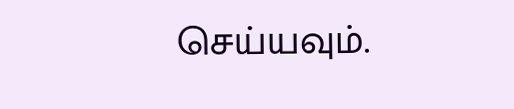செய்யவும்.